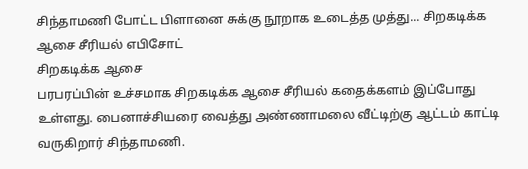சிந்தாமணி போட்ட பிளானை சுக்கு நூறாக உடைத்த முத்து... சிறகடிக்க ஆசை சீரியல் எபிசோட்
சிறகடிக்க ஆசை
பரபரப்பின் உச்சமாக சிறகடிக்க ஆசை சீரியல் கதைக்களம் இப்போது உள்ளது. பைனாச்சியரை வைத்து அண்ணாமலை வீட்டிற்கு ஆட்டம் காட்டி வருகிறார் சிந்தாமணி.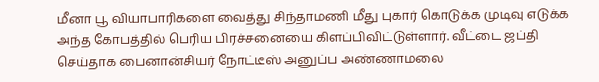மீனா பூ வியாபாரிகளை வைத்து சிந்தாமணி மீது புகார் கொடுக்க முடிவு எடுக்க அந்த கோபத்தில் பெரிய பிரச்சனையை கிளப்பிவிட்டுள்ளார். வீட்டை ஜப்தி செய்தாக பைனான்சியர் நோட்டீஸ் அனுப்ப அண்ணாமலை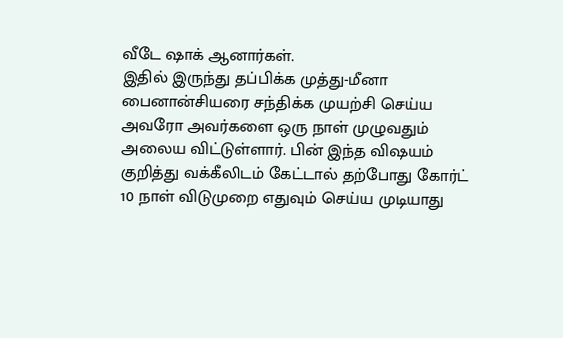வீடே ஷாக் ஆனார்கள்.
இதில் இருந்து தப்பிக்க முத்து-மீனா பைனான்சியரை சந்திக்க முயற்சி செய்ய அவரோ அவர்களை ஒரு நாள் முழுவதும் அலைய விட்டுள்ளார். பின் இந்த விஷயம் குறித்து வக்கீலிடம் கேட்டால் தற்போது கோர்ட் 10 நாள் விடுமுறை எதுவும் செய்ய முடியாது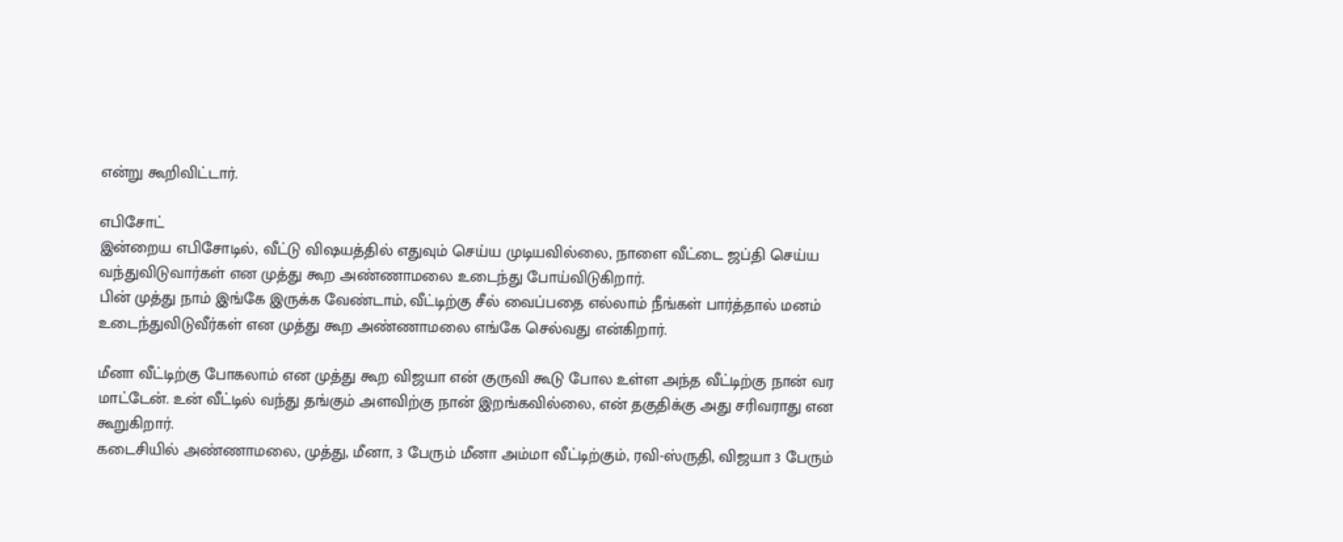என்று கூறிவிட்டார்.

எபிசோட்
இன்றைய எபிசோடில், வீட்டு விஷயத்தில் எதுவும் செய்ய முடியவில்லை, நாளை வீட்டை ஜப்தி செய்ய வந்துவிடுவார்கள் என முத்து கூற அண்ணாமலை உடைந்து போய்விடுகிறார்.
பின் முத்து நாம் இங்கே இருக்க வேண்டாம், வீட்டிற்கு சீல் வைப்பதை எல்லாம் நீங்கள் பார்த்தால் மனம் உடைந்துவிடுவீர்கள் என முத்து கூற அண்ணாமலை எங்கே செல்வது என்கிறார்.

மீனா வீட்டிற்கு போகலாம் என முத்து கூற விஜயா என் குருவி கூடு போல உள்ள அந்த வீட்டிற்கு நான் வர மாட்டேன். உன் வீட்டில் வந்து தங்கும் அளவிற்கு நான் இறங்கவில்லை, என் தகுதிக்கு அது சரிவராது என கூறுகிறார்.
கடைசியில் அண்ணாமலை, முத்து, மீனா, 3 பேரும் மீனா அம்மா வீட்டிற்கும், ரவி-ஸ்ருதி, விஜயா 3 பேரும்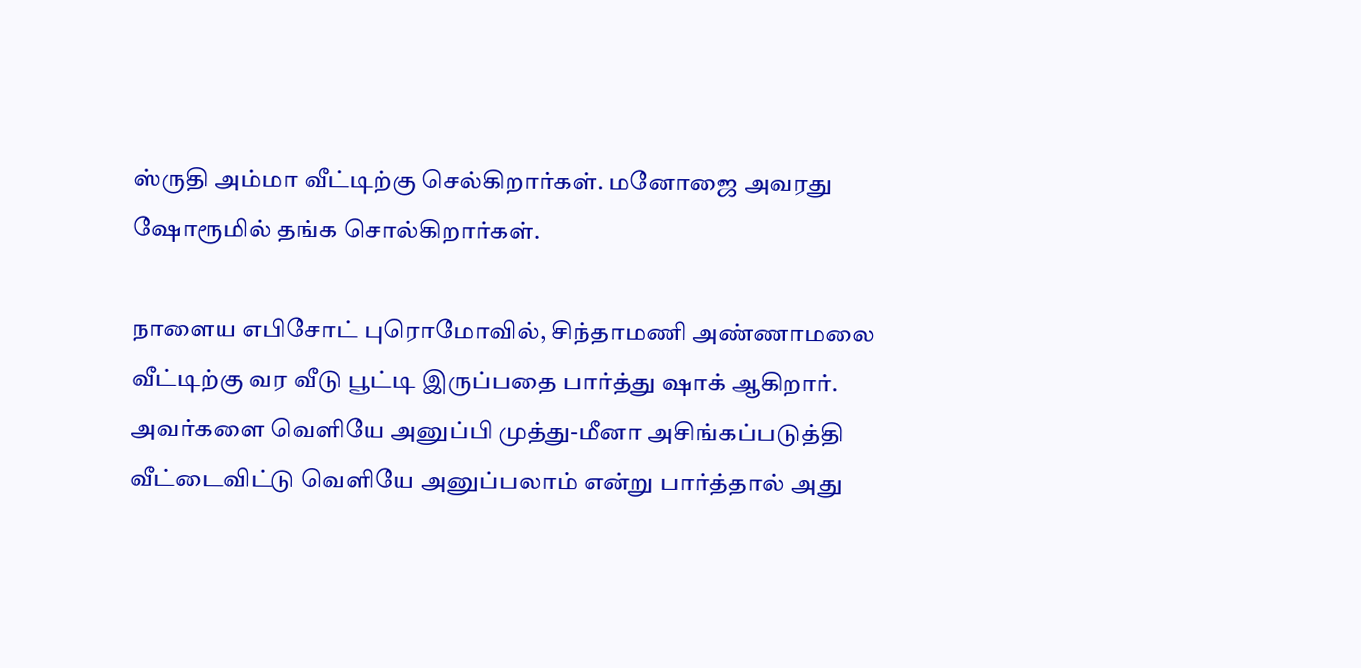ஸ்ருதி அம்மா வீட்டிற்கு செல்கிறார்கள். மனோஜை அவரது ஷோரூமில் தங்க சொல்கிறார்கள்.

நாளைய எபிசோட் புரொமோவில், சிந்தாமணி அண்ணாமலை வீட்டிற்கு வர வீடு பூட்டி இருப்பதை பார்த்து ஷாக் ஆகிறார். அவர்களை வெளியே அனுப்பி முத்து-மீனா அசிங்கப்படுத்தி வீட்டைவிட்டு வெளியே அனுப்பலாம் என்று பார்த்தால் அது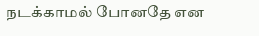நடக்காமல் போனதே என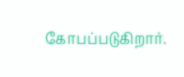கோபப்படுகிறார்.